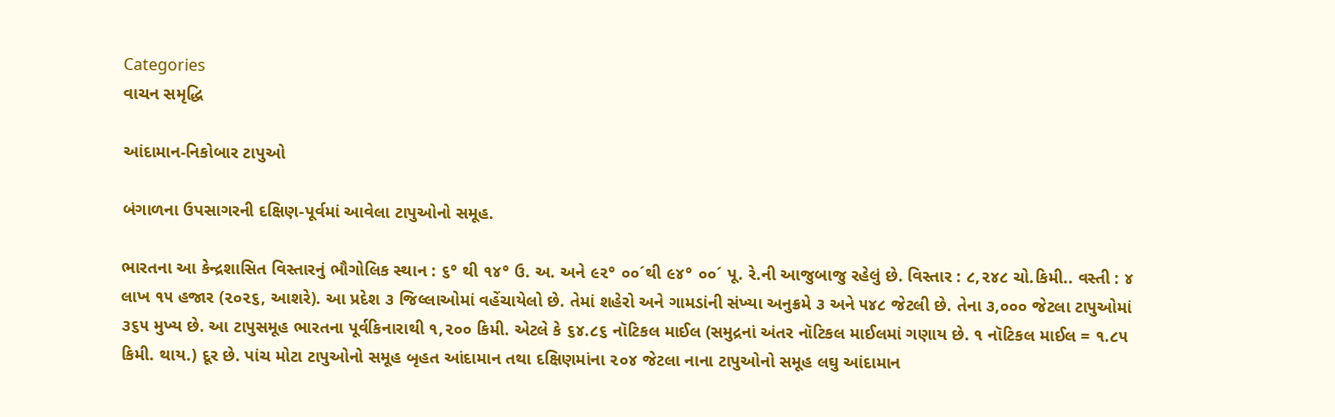Categories
વાચન સમૃદ્ધિ

આંદામાન-નિકોબાર ટાપુઓ

બંગાળના ઉપસાગરની દક્ષિણ-પૂર્વમાં આવેલા ટાપુઓનો સમૂહ.

ભારતના આ કેન્દ્રશાસિત વિસ્તારનું ભૌગોલિક સ્થાન : ૬° થી ૧૪° ઉ. અ. અને ૯૨° ૦૦´થી ૯૪° ૦૦´ પૂ. રે.ની આજુબાજુ રહેલું છે. વિસ્તાર : ૮,૨૪૮ ચો.કિમી.. વસ્તી : ૪ લાખ ૧૫ હજાર (૨૦૨૬, આશરે). આ પ્રદેશ ૩ જિલ્લાઓમાં વહેંચાયેલો છે. તેમાં શહેરો અને ગામડાંની સંખ્યા અનુક્રમે ૩ અને ૫૪૮ જેટલી છે. તેના ૩,૦૦૦ જેટલા ટાપુઓમાં ૩૬૫ મુખ્ય છે. આ ટાપુસમૂહ ભારતના પૂર્વકિનારાથી ૧,૨૦૦ કિમી. એટલે કે ૬૪.૮૬ નૉટિકલ માઈલ (સમુદ્રનાં અંતર નૉટિકલ માઈલમાં ગણાય છે. ૧ નૉટિકલ માઈલ = ૧.૮૫ કિમી. થાય.) દૂર છે. પાંચ મોટા ટાપુઓનો સમૂહ બૃહત આંદામાન તથા દક્ષિણમાંના ૨૦૪ જેટલા નાના ટાપુઓનો સમૂહ લઘુ આંદામાન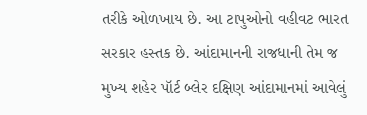તરીકે ઓળખાય છે. આ ટાપુઓનો વહીવટ ભારત સરકાર હસ્તક છે. આંદામાનની રાજધાની તેમ જ મુખ્ય શહેર પૉર્ટ બ્લેર દક્ષિણ આંદામાનમાં આવેલું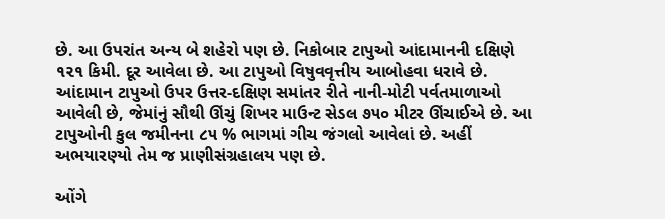છે. આ ઉપરાંત અન્ય બે શહેરો પણ છે. નિકોબાર ટાપુઓ આંદામાનની દક્ષિણે ૧૨૧ કિમી. દૂર આવેલા છે. આ ટાપુઓ વિષુવવૃત્તીય આબોહવા ધરાવે છે. આંદામાન ટાપુઓ ઉપર ઉત્તર-દક્ષિણ સમાંતર રીતે નાની-મોટી પર્વતમાળાઓ આવેલી છે, જેમાંનું સૌથી ઊંચું શિખર માઉન્ટ સેડલ ૭૫૦ મીટર ઊંચાઈએ છે. આ ટાપુઓની કુલ જમીનના ૮૫ % ભાગમાં ગીચ જંગલો આવેલાં છે. અહીં અભયારણ્યો તેમ જ પ્રાણીસંગ્રહાલય પણ છે.

ઓંગે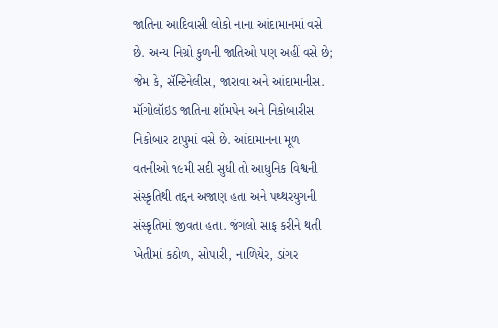જાતિના આદિવાસી લોકો નાના આંદામાનમાં વસે છે. અન્ય નિગ્રો કુળની જાતિઓ પણ અહીં વસે છે; જેમ કે, સૅન્ટિનેલીસ, જારાવા અને આંદામાનીસ. મૉંગોલૉઇડ જાતિના શૉમપેન અને નિકોબારીસ નિકોબાર ટાપુમાં વસે છે. આંદામાનના મૂળ વતનીઓ ૧૯મી સદી સુધી તો આધુનિક વિશ્વની સંસ્કૃતિથી તદ્દન અજાણ હતા અને પથ્થરયુગની સંસ્કૃતિમાં જીવતા હતા. જંગલો સાફ કરીને થતી ખેતીમાં કઠોળ, સોપારી, નાળિયેર, ડાંગર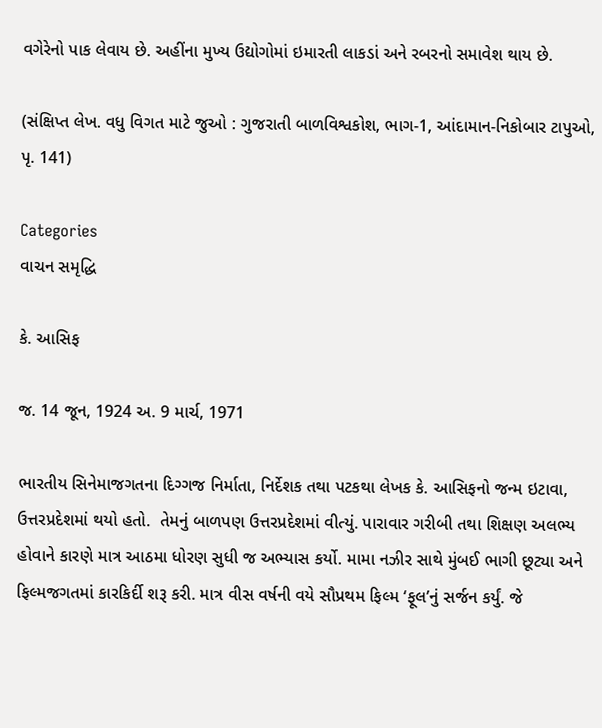વગેરેનો પાક લેવાય છે. અહીંના મુખ્ય ઉદ્યોગોમાં ઇમારતી લાકડાં અને રબરનો સમાવેશ થાય છે.

(સંક્ષિપ્ત લેખ. વધુ વિગત માટે જુઓ : ગુજરાતી બાળવિશ્વકોશ, ભાગ-1, આંદામાન-નિકોબાર ટાપુઓ, પૃ. 141)

Categories
વાચન સમૃદ્ધિ

કે. આસિફ

જ. 14 જૂન, 1924 અ. 9 માર્ચ, 1971

ભારતીય સિનેમાજગતના દિગ્ગજ નિર્માતા, નિર્દેશક તથા પટકથા લેખક કે. આસિફનો જન્મ ઇટાવા, ઉત્તરપ્રદેશમાં થયો હતો.  તેમનું બાળપણ ઉત્તરપ્રદેશમાં વીત્યું. પારાવાર ગરીબી તથા શિક્ષણ અલભ્ય હોવાને કારણે માત્ર આઠમા ધોરણ સુધી જ અભ્યાસ કર્યો. મામા નઝીર સાથે મુંબઈ ભાગી છૂટ્યા અને ફિલ્મજગતમાં કારકિર્દી શરૂ કરી. માત્ર વીસ વર્ષની વયે સૌપ્રથમ ફિલ્મ ‘ફૂલ’નું સર્જન કર્યું. જે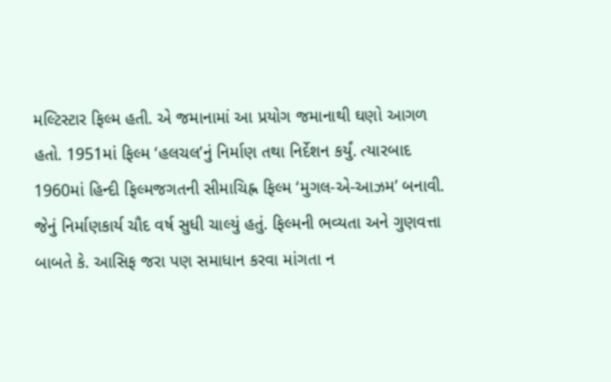મલ્ટિસ્ટાર ફિલ્મ હતી. એ જમાનામાં આ પ્રયોગ જમાનાથી ઘણો આગળ હતો. 1951માં ફિલ્મ ‘હલચલ’નું નિર્માણ તથા નિર્દેશન કર્યું. ત્યારબાદ 1960માં હિન્દી ફિલ્મજગતની સીમાચિહ્ન ફિલ્મ ‘મુગલ-એ-આઝમ’ બનાવી. જેનું નિર્માણકાર્ય ચૌદ વર્ષ સુધી ચાલ્યું હતું. ફિલ્મની ભવ્યતા અને ગુણવત્તા બાબતે કે. આસિફ જરા પણ સમાધાન કરવા માંગતા ન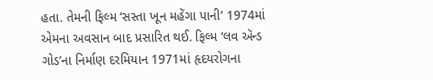હતા. તેમની ફિલ્મ ‘સસ્તા ખૂન મહેંગા પાની’ 1974માં એમના અવસાન બાદ પ્રસારિત થઈ. ફિલ્મ ‘લવ ઍન્ડ ગોડ’ના નિર્માણ દરમિયાન 1971માં હૃદયરોગના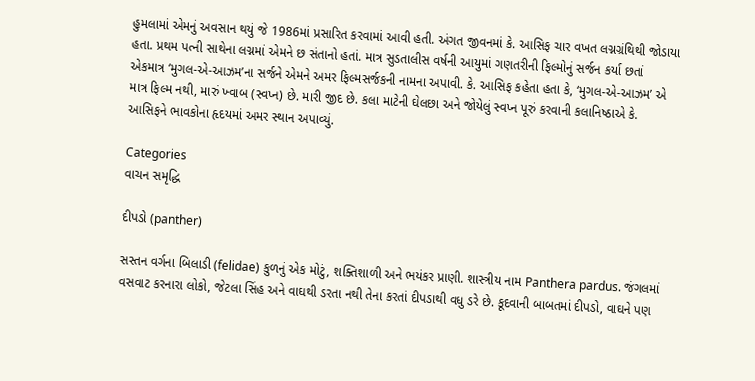હુમલામાં એમનું અવસાન થયું જે 1986માં પ્રસારિત કરવામાં આવી હતી. અંગત જીવનમાં કે. આસિફ ચાર વખત લગ્નગ્રંથિથી જોડાયા હતા. પ્રથમ પત્ની સાથેના લગ્નમાં એમને છ સંતાનો હતાં. માત્ર સુડતાલીસ વર્ષની આયુમાં ગણતરીની ફિલ્મોનું સર્જન કર્યા છતાં એકમાત્ર ‘મુગલ-એ-આઝમ’ના સર્જને એમને અમર ફિલ્મસર્જકની નામના અપાવી. કે. આસિફ કહેતા હતા કે, ‘મુગલ-એ-આઝમ’ એ માત્ર ફિલ્મ નથી, મારું ખ્વાબ (સ્વપ્ન) છે. મારી જીદ છે. કલા માટેની ઘેલછા અને જોયેલું સ્વપ્ન પૂરું કરવાની કલાનિષ્ઠાએ કે. આસિફને ભાવકોના હૃદયમાં અમર સ્થાન અપાવ્યું.

Categories
વાચન સમૃદ્ધિ

દીપડો (panther)

સસ્તન વર્ગના બિલાડી (felidae) કુળનું એક મોટું, શક્તિશાળી અને ભયંકર પ્રાણી. શાસ્ત્રીય નામ Panthera pardus. જંગલમાં વસવાટ કરનારા લોકો, જેટલા સિંહ અને વાઘથી ડરતા નથી તેના કરતાં દીપડાથી વધુ ડરે છે. કૂદવાની બાબતમાં દીપડો, વાઘને પણ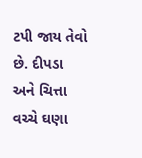ટપી જાય તેવો છે. દીપડા અને ચિત્તા વચ્ચે ઘણા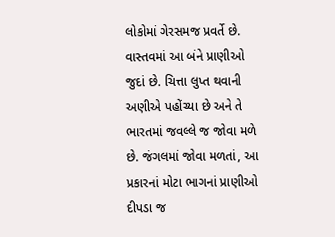લોકોમાં ગેરસમજ પ્રવર્તે છે. વાસ્તવમાં આ બંને પ્રાણીઓ જુદાં છે. ચિત્તા લુપ્ત થવાની અણીએ પહોંચ્યા છે અને તે ભારતમાં જવલ્લે જ જોવા મળે છે. જંગલમાં જોવા મળતાં, આ પ્રકારનાં મોટા ભાગનાં પ્રાણીઓ દીપડા જ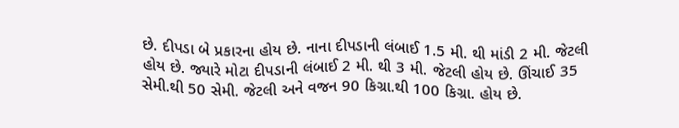છે. દીપડા બે પ્રકારના હોય છે. નાના દીપડાની લંબાઈ 1.5 મી. થી માંડી 2 મી. જેટલી હોય છે. જ્યારે મોટા દીપડાની લંબાઈ 2 મી. થી 3 મી. જેટલી હોય છે. ઊંચાઈ 35 સેમી.થી 50 સેમી. જેટલી અને વજન 90 કિગ્રા.થી 100 કિગ્રા. હોય છે.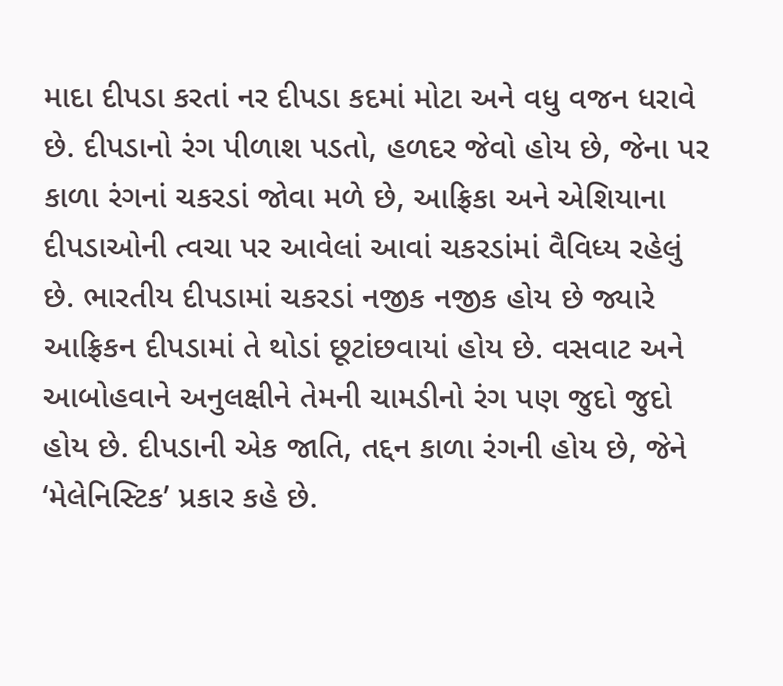માદા દીપડા કરતાં નર દીપડા કદમાં મોટા અને વધુ વજન ધરાવે છે. દીપડાનો રંગ પીળાશ પડતો, હળદર જેવો હોય છે, જેના પર કાળા રંગનાં ચકરડાં જોવા મળે છે, આફ્રિકા અને એશિયાના દીપડાઓની ત્વચા પર આવેલાં આવાં ચકરડાંમાં વૈવિધ્ય રહેલું છે. ભારતીય દીપડામાં ચકરડાં નજીક નજીક હોય છે જ્યારે આફ્રિકન દીપડામાં તે થોડાં છૂટાંછવાયાં હોય છે. વસવાટ અને આબોહવાને અનુલક્ષીને તેમની ચામડીનો રંગ પણ જુદો જુદો હોય છે. દીપડાની એક જાતિ, તદ્દન કાળા રંગની હોય છે, જેને ‘મેલેનિસ્ટિક’ પ્રકાર કહે છે.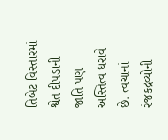તિબેટ વિસ્તારમાં શ્વેત દીપડાની જાતિ પણ અસ્તિત્વ ધરાવે છે. ત્વચાનાં રંજકદ્રવ્યોની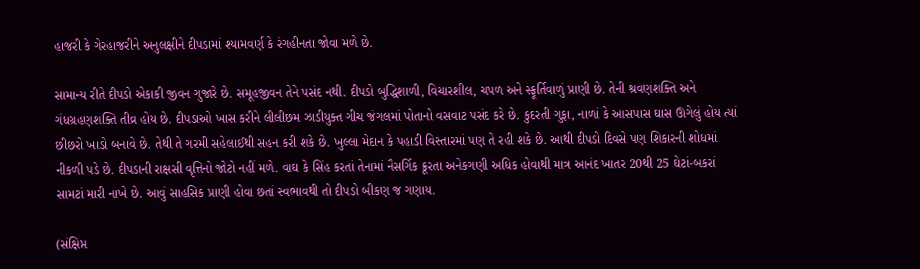હાજરી કે ગેરહાજરીને અનુલક્ષીને દીપડામાં શ્યામવર્ણ કે રંગહીનતા જોવા મળે છે.

સામાન્ય રીતે દીપડો એકાકી જીવન ગુજારે છે. સમૂહજીવન તેને પસંદ નથી. દીપડો બુદ્ધિશાળી, વિચારશીલ, ચપળ અને સ્ફૂર્તિવાળું પ્રાણી છે. તેની શ્રવણશક્તિ અને ગંધગ્રહણશક્તિ તીવ્ર હોય છે. દીપડાઓ ખાસ કરીને લીલીછમ ઝાડીયુક્ત ગીચ જંગલમાં પોતાનો વસવાટ પસંદ કરે છે. કુદરતી ગુફા, નાળાં કે આસપાસ ઘાસ ઊગેલું હોય ત્યાં છીછરો ખાડો બનાવે છે. તેથી તે ગરમી સહેલાઈથી સહન કરી શકે છે. ખુલ્લા મેદાન કે પહાડી વિસ્તારમાં પણ તે રહી શકે છે. આથી દીપડો દિવસે પણ શિકારની શોધમાં નીકળી પડે છે. દીપડાની રાક્ષસી વૃત્તિનો જોટો નહીં મળે. વાઘ કે સિંહ કરતાં તેનામાં નૈસર્ગિક ક્રૂરતા અનેકગણી અધિક હોવાથી માત્ર આનંદ ખાતર 20થી 25 ઘેટાં-બકરાં સામટાં મારી નાખે છે. આવું સાહસિક પ્રાણી હોવા છતાં સ્વભાવથી તો દીપડો બીકણ જ ગણાય.

(સંક્ષિપ્ત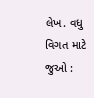લેખ. વધુ વિગત માટે જુઓ :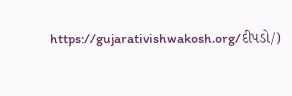https://gujarativishwakosh.org/દીપડો/)